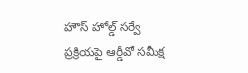హౌస్ హోల్డ్ సర్వే ప్రక్రియపై ఆర్డీవో సమీక్ష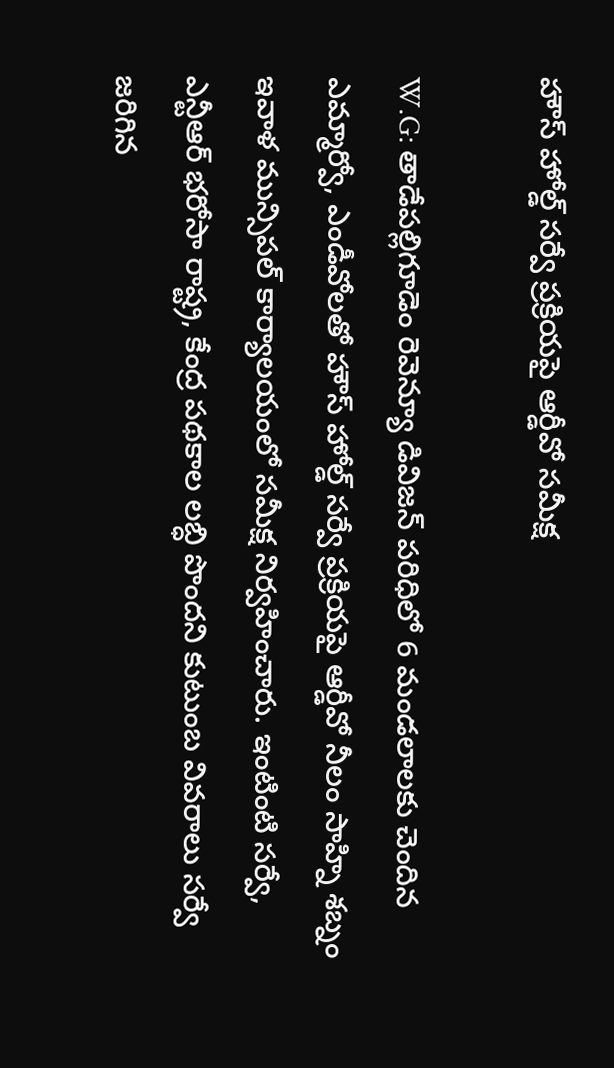హౌస్ హోల్డ్ సర్వే ప్రక్రియపై ఆర్డీవో సమీక్ష

W.G: తాడేపల్లిగూడెం రెవెన్యూ డివిజన్ పరిధిలో 6 మండలాలకు చెందిన ఎమ్మార్వో, ఎండీవోలతో హౌస్ హోల్డ్ సర్వే ప్రక్రియపై ఆర్డీవో నీలం సాహ్ని శబ్నం ఇవాళ మున్సిపల్ కార్యాలయంలో సమీక్ష నిర్వహించారు. ఇంటింటి సర్వే, ఎన్టీఆర్ భరోసా రాష్ట్ర, కేంద్ర పథకాల లబ్ధి పొందని కుటుంబ వివరాలు సర్వే జరిగిన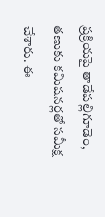ప్రక్రియపై తాడేపల్లిగూడెం, తణుకు కమిషనర్లతో సమీక్ష చేశారు. ఈ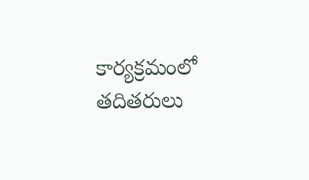కార్యక్రమంలో తదితరులు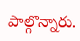పాల్గొన్నారు.